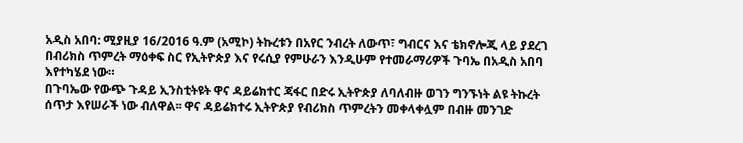አዲስ አበባ: ሚያዚያ 16/2016 ዓ.ም (አሚኮ) ትኩረቱን በአየር ንብረት ለውጥ፣ ግብርና እና ቴክኖሎጂ ላይ ያደረገ በብሪክስ ጥምረት ማዕቀፍ ስር የኢትዮጵያ እና የሩሲያ የምሁራን እንዲሁም የተመራማሪዎች ጉባኤ በአዲስ አበባ እየተካሄደ ነው።
በጉባኤው የውጭ ጉዳይ ኢንስቲትዩት ዋና ዳይሬክተር ጃፋር በድሩ ኢትዮጵያ ለባለብዙ ወገን ግንኙነት ልዩ ትኩረት ሰጥታ እየሠራች ነው ብለዋል፡፡ ዋና ዳይሬክተሩ ኢትዮጵያ የብሪክስ ጥምረትን መቀላቀሏም በብዙ መንገድ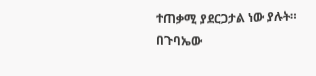ተጠቃሚ ያደርጋታል ነው ያሉት።
በጉባኤው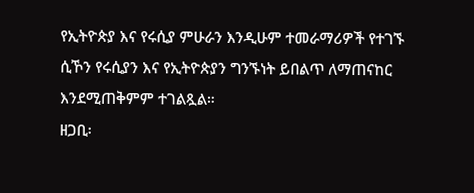የኢትዮጵያ እና የሩሲያ ምሁራን እንዲሁም ተመራማሪዎች የተገኙ ሲኾን የሩሲያን እና የኢትዮጵያን ግንኙነት ይበልጥ ለማጠናከር እንደሚጠቅምም ተገልጿል።
ዘጋቢ፡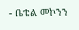- ቤቴል መኮንን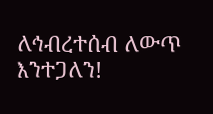ለኅብረተሰብ ለውጥ እንተጋለን!